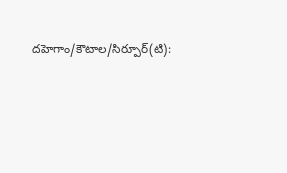దహెగాం/కౌటాల/సిర్పూర్(టి):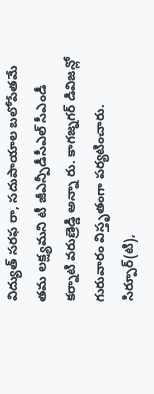విద్యుత్ సరఫ రా, సదుపాయాల బలోపేతమే తమ లక్ష్యమని టీ జీఎన్పీడీసీఎల్ సీఎండీ కర్నాటి వరుణ్రెడ్డి అన్నా రు. కాగజ్నగర్ డివిజన్లో గురువారం విస్తృతంగా పర్యటించారు. సిర్పూర్(టి),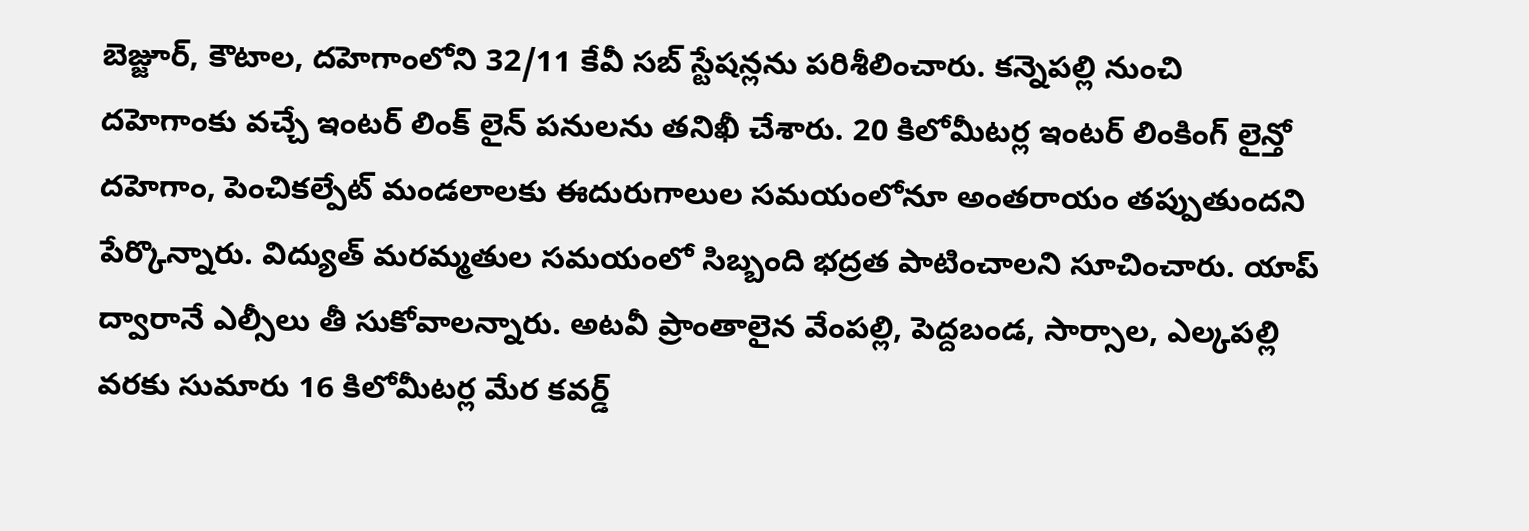బెజ్జూర్, కౌటాల, దహెగాంలోని 32/11 కేవీ సబ్ స్టేషన్లను పరిశీలించారు. కన్నెపల్లి నుంచి దహెగాంకు వచ్చే ఇంటర్ లింక్ లైన్ పనులను తనిఖీ చేశారు. 20 కిలోమీటర్ల ఇంటర్ లింకింగ్ లైన్తో దహెగాం, పెంచికల్పేట్ మండలాలకు ఈదురుగాలుల సమయంలోనూ అంతరాయం తప్పుతుందని పేర్కొన్నారు. విద్యుత్ మరమ్మతుల సమయంలో సిబ్బంది భద్రత పాటించాలని సూచించారు. యాప్ ద్వారానే ఎల్సీలు తీ సుకోవాలన్నారు. అటవీ ప్రాంతాలైన వేంపల్లి, పెద్దబండ, సార్సాల, ఎల్కపల్లి వరకు సుమారు 16 కిలోమీటర్ల మేర కవర్డ్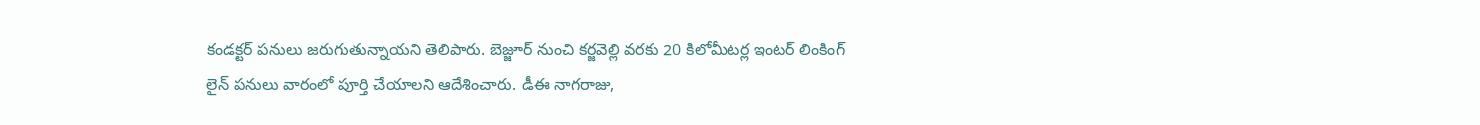కండక్టర్ పనులు జరుగుతున్నాయని తెలిపారు. బెజ్జూర్ నుంచి కర్జవెల్లి వరకు 20 కిలోమీటర్ల ఇంటర్ లింకింగ్ లైన్ పనులు వారంలో పూర్తి చేయాలని ఆదేశించారు. డీఈ నాగరాజు,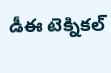డీఈ టెక్నికల్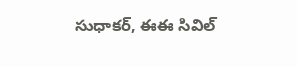సుధాకర్, ఈఈ సివిల్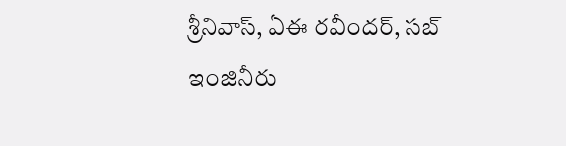శ్రీనివాస్, ఏఈ రవీందర్, సబ్ ఇంజినీరు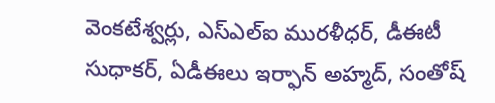వెంకటేశ్వర్లు, ఎస్ఎల్ఐ మురళీధర్, డీఈటీ సుధాకర్, ఏడీఈలు ఇర్ఫాన్ అహ్మద్, సంతోష్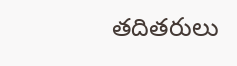తదితరులు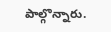పాల్గొన్నారు.